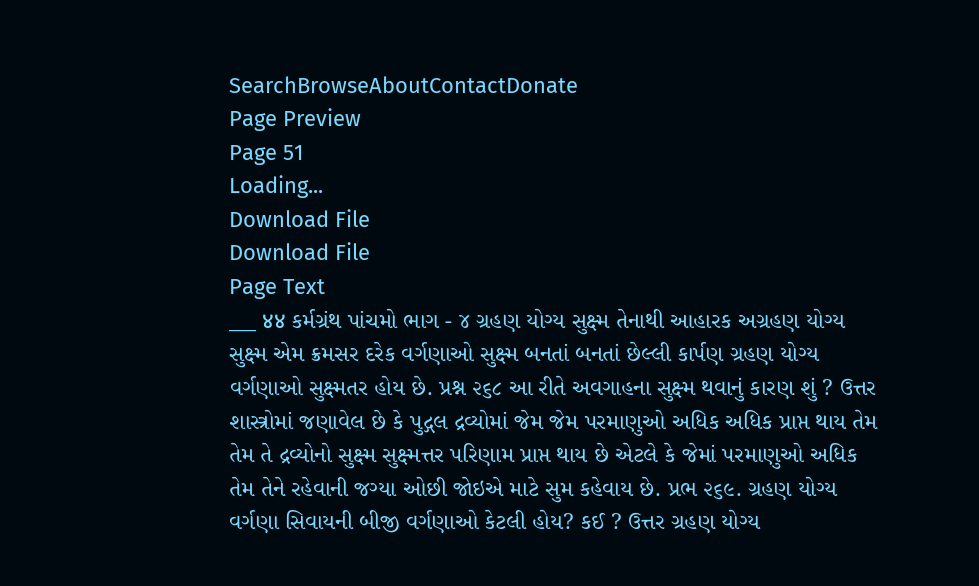SearchBrowseAboutContactDonate
Page Preview
Page 51
Loading...
Download File
Download File
Page Text
___ ४४ કર્મગ્રંથ પાંચમો ભાગ - ૪ ગ્રહણ યોગ્ય સુક્ષ્મ તેનાથી આહારક અગ્રહણ યોગ્ય સુક્ષ્મ એમ ક્રમસર દરેક વર્ગણાઓ સુક્ષ્મ બનતાં બનતાં છેલ્લી કાર્પણ ગ્રહણ યોગ્ય વર્ગણાઓ સુક્ષ્મતર હોય છે. પ્રશ્ન ૨૬૮ આ રીતે અવગાહના સુક્ષ્મ થવાનું કારણ શું ? ઉત્તર શાસ્ત્રોમાં જણાવેલ છે કે પુદ્ગલ દ્રવ્યોમાં જેમ જેમ પરમાણુઓ અધિક અધિક પ્રાપ્ત થાય તેમ તેમ તે દ્રવ્યોનો સુક્ષ્મ સુક્ષ્મત્તર પરિણામ પ્રાપ્ત થાય છે એટલે કે જેમાં પરમાણુઓ અધિક તેમ તેને રહેવાની જગ્યા ઓછી જોઇએ માટે સુમ કહેવાય છે. પ્રભ ૨૬૯. ગ્રહણ યોગ્ય વર્ગણા સિવાયની બીજી વર્ગણાઓ કેટલી હોય? કઈ ? ઉત્તર ગ્રહણ યોગ્ય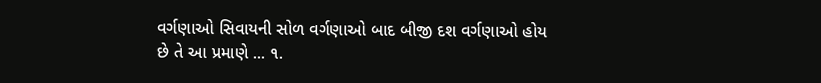વર્ગણાઓ સિવાયની સોળ વર્ગણાઓ બાદ બીજી દશ વર્ગણાઓ હોય છે તે આ પ્રમાણે ... ૧.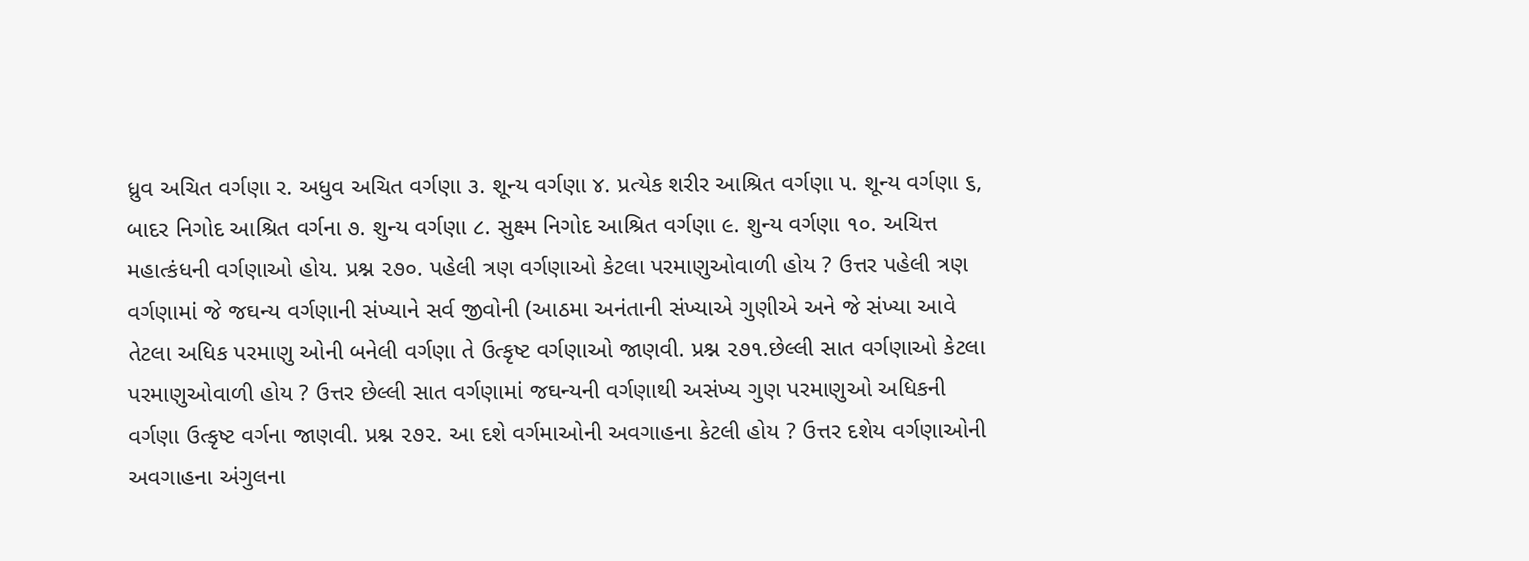ધ્રુવ અચિત વર્ગણા ર. અધુવ અચિત વર્ગણા ૩. શૂન્ય વર્ગણા ૪. પ્રત્યેક શરીર આશ્રિત વર્ગણા ૫. શૂન્ય વર્ગણા ૬, બાદર નિગોદ આશ્રિત વર્ગના ૭. શુન્ય વર્ગણા ૮. સુક્ષ્મ નિગોદ આશ્રિત વર્ગણા ૯. શુન્ય વર્ગણા ૧૦. અચિત્ત મહાત્કંધની વર્ગણાઓ હોય. પ્રશ્ન ૨૭૦. પહેલી ત્રણ વર્ગણાઓ કેટલા પરમાણુઓવાળી હોય ? ઉત્તર પહેલી ત્રણ વર્ગણામાં જે જઘન્ય વર્ગણાની સંખ્યાને સર્વ જીવોની (આઠમા અનંતાની સંખ્યાએ ગુણીએ અને જે સંખ્યા આવે તેટલા અધિક પરમાણુ ઓની બનેલી વર્ગણા તે ઉત્કૃષ્ટ વર્ગણાઓ જાણવી. પ્રશ્ન ૨૭૧.છેલ્લી સાત વર્ગણાઓ કેટલા પરમાણુઓવાળી હોય ? ઉત્તર છેલ્લી સાત વર્ગણામાં જઘન્યની વર્ગણાથી અસંખ્ય ગુણ પરમાણુઓ અધિકની વર્ગણા ઉત્કૃષ્ટ વર્ગના જાણવી. પ્રશ્ન ૨૭૨. આ દશે વર્ગમાઓની અવગાહના કેટલી હોય ? ઉત્તર દશેય વર્ગણાઓની અવગાહના અંગુલના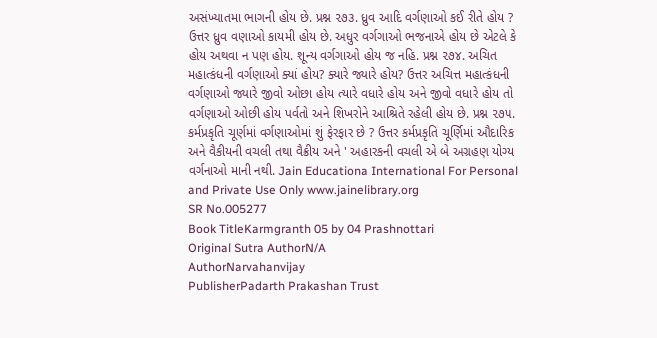અસંખ્યાતમા ભાગની હોય છે. પ્રશ્ન ૨૭૩. ધ્રુવ આદિ વર્ગણાઓ કઈ રીતે હોય ? ઉત્તર ધ્રુવ વણાઓ કાયમી હોય છે. અધુર વર્ગગાઓ ભજનાએ હોય છે એટલે કે હોય અથવા ન પણ હોય. શૂન્ય વર્ગગાઓ હોય જ નહિ. પ્રશ્ન ૨૭૪. અચિત મહાત્કંધની વર્ગણાઓ ક્યાં હોય? ક્યારે જ્યારે હોય? ઉત્તર અચિત્ત મહાત્કંધની વર્ગણાઓ જ્યારે જીવો ઓછા હોય ત્યારે વધારે હોય અને જીવો વધારે હોય તો વર્ગણાઓ ઓછી હોય પર્વતો અને શિખરોને આશ્રિતે રહેલી હોય છે. પ્રશ્ન ૨૭૫. કર્મપ્રકૃતિ ચૂર્ણમાં વર્ગણાઓમાં શું ફેરફાર છે ? ઉત્તર કર્મપ્રકૃતિ ચૂર્ણિમાં ઔદારિક અને વૈકીયની વચલી તથા વૈક્રીય અને ' અહારકની વચલી એ બે અગ્રહણ યોગ્ય વર્ગનાઓ માની નથી. Jain Educationa International For Personal and Private Use Only www.jainelibrary.org
SR No.005277
Book TitleKarmgranth 05 by 04 Prashnottari
Original Sutra AuthorN/A
AuthorNarvahanvijay
PublisherPadarth Prakashan Trust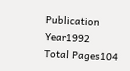Publication Year1992
Total Pages104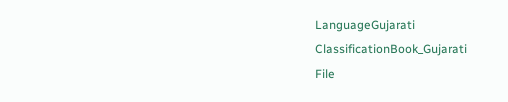LanguageGujarati
ClassificationBook_Gujarati
File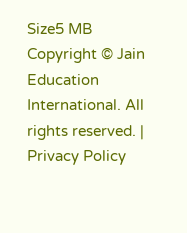Size5 MB
Copyright © Jain Education International. All rights reserved. | Privacy Policy